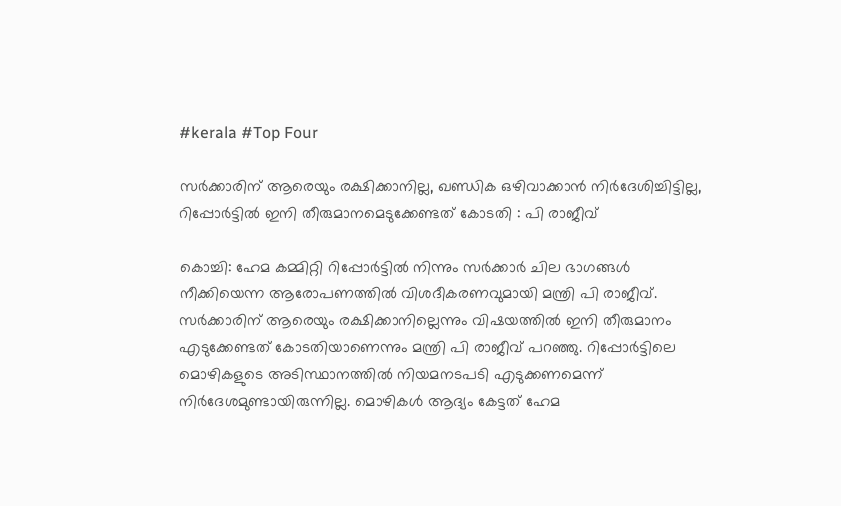#kerala #Top Four

സര്‍ക്കാരിന് ആരെയും രക്ഷിക്കാനില്ല, ഖണ്ഡിക ഒഴിവാക്കാന്‍ നിര്‍ദേശിച്ചിട്ടില്ല, റിപ്പോര്‍ട്ടില്‍ ഇനി തീരുമാനമെടുക്കേണ്ടത് കോടതി : പി രാജീവ്

കൊച്ചി: ഹേമ കമ്മിറ്റി റിപ്പോര്‍ട്ടില്‍ നിന്നും സര്‍ക്കാര്‍ ചില ഭാഗങ്ങള്‍ നീക്കിയെന്ന ആരോപണത്തില്‍ വിശദീകരണവുമായി മന്ത്രി പി രാജീവ്. സര്‍ക്കാരിന് ആരെയും രക്ഷിക്കാനില്ലെന്നും വിഷയത്തില്‍ ഇനി തീരുമാനം എടുക്കേണ്ടത് കോടതിയാണെന്നും മന്ത്രി പി രാജീവ് പറഞ്ഞു. റിപ്പോര്‍ട്ടിലെ മൊഴികളുടെ അടിസ്ഥാനത്തില്‍ നിയമനടപടി എടുക്കണമെന്ന് നിര്‍ദേശമുണ്ടായിരുന്നില്ല. മൊഴികള്‍ ആദ്യം കേട്ടത് ഹേമ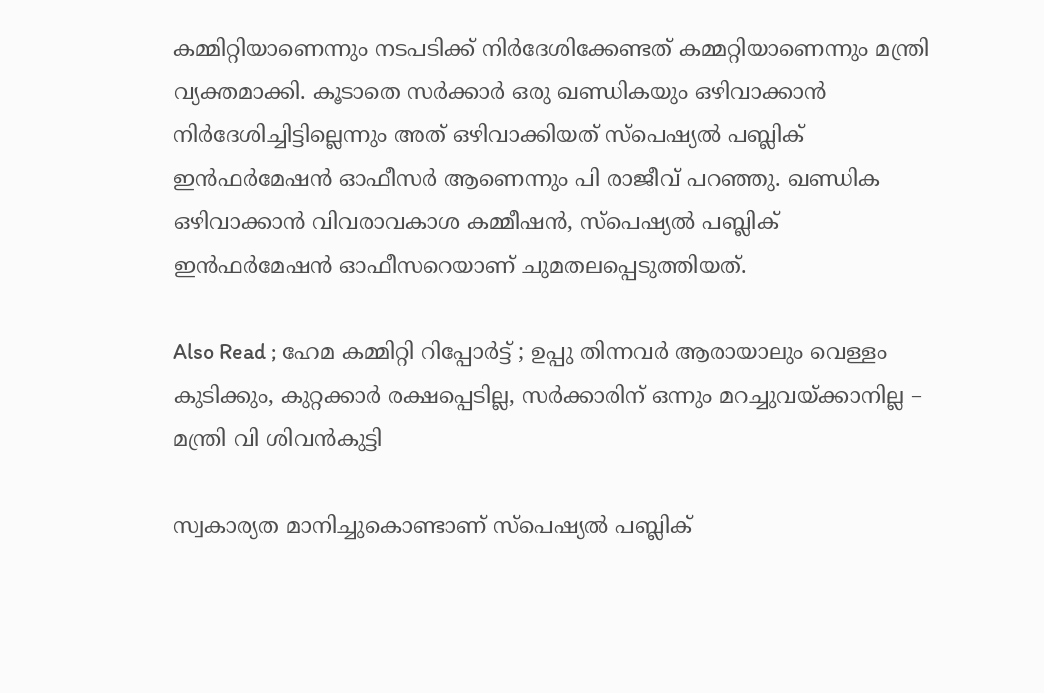കമ്മിറ്റിയാണെന്നും നടപടിക്ക് നിര്‍ദേശിക്കേണ്ടത് കമ്മറ്റിയാണെന്നും മന്ത്രി വ്യക്തമാക്കി. കൂടാതെ സര്‍ക്കാര്‍ ഒരു ഖണ്ഡികയും ഒഴിവാക്കാന്‍ നിര്‍ദേശിച്ചിട്ടില്ലെന്നും അത് ഒഴിവാക്കിയത് സ്‌പെഷ്യല്‍ പബ്ലിക് ഇന്‍ഫര്‍മേഷന്‍ ഓഫീസര്‍ ആണെന്നും പി രാജീവ് പറഞ്ഞു. ഖണ്ഡിക ഒഴിവാക്കാന്‍ വിവരാവകാശ കമ്മീഷന്‍, സ്‌പെഷ്യല്‍ പബ്ലിക് ഇന്‍ഫര്‍മേഷന്‍ ഓഫീസറെയാണ് ചുമതലപ്പെടുത്തിയത്.

Also Read ; ഹേമ കമ്മിറ്റി റിപ്പോര്‍ട്ട് ; ഉപ്പു തിന്നവര്‍ ആരായാലും വെള്ളം കുടിക്കും, കുറ്റക്കാര്‍ രക്ഷപ്പെടില്ല, സര്‍ക്കാരിന് ഒന്നും മറച്ചുവയ്ക്കാനില്ല – മന്ത്രി വി ശിവന്‍കുട്ടി

സ്വകാര്യത മാനിച്ചുകൊണ്ടാണ് സ്‌പെഷ്യല്‍ പബ്ലിക്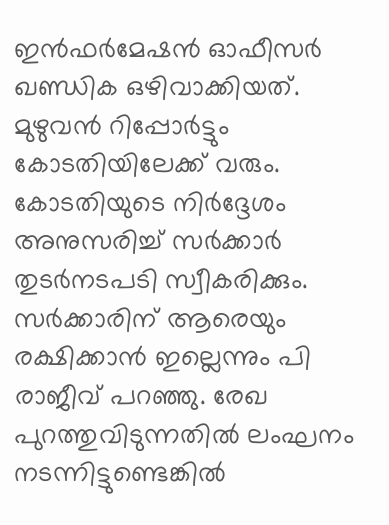ഇന്‍ഫര്‍മേഷന്‍ ഓഫീസര്‍ ഖണ്ഡിക ഒഴിവാക്കിയത്. മുഴുവന്‍ റിപ്പോര്‍ട്ടും കോടതിയിലേക്ക് വരും. കോടതിയുടെ നിര്‍ദ്ദേശം അനുസരിച്ച് സര്‍ക്കാര്‍ തുടര്‍നടപടി സ്വീകരിക്കും. സര്‍ക്കാരിന് ആരെയും രക്ഷിക്കാന്‍ ഇല്ലെന്നും പി രാജീവ് പറഞ്ഞു. രേഖ പുറത്തുവിടുന്നതില്‍ ലംഘനം നടന്നിട്ടുണ്ടെങ്കില്‍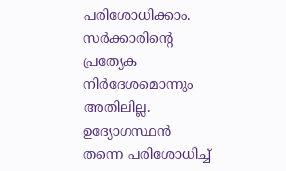പരിശോധിക്കാം. സര്‍ക്കാരിന്റെ പ്രത്യേക നിര്‍ദേശമൊന്നും അതിലില്ല. ഉദ്യോഗസ്ഥന്‍ തന്നെ പരിശോധിച്ച്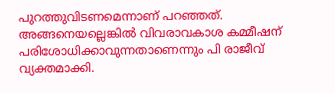പുറത്തുവിടണമെന്നാണ് പറഞ്ഞത്. അങ്ങനെയല്ലെങ്കില്‍ വിവരാവകാശ കമ്മീഷന് പരിശോധിക്കാവുന്നതാണെന്നും പി രാജീവ് വ്യക്തമാക്കി.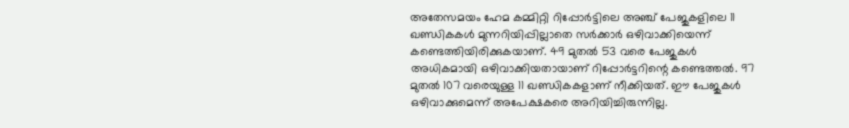അതേസമയം ഹേമ കമ്മിറ്റി റിപ്പോര്‍ട്ടിലെ അഞ്ച് പേജുകളിലെ 11 ഖണ്ഡികകള്‍ മുന്നറിയിപ്പില്ലാതെ സര്‍ക്കാര്‍ ഒഴിവാക്കിയെന്ന് കണ്ടെത്തിയിരിക്കുകയാണ്. 49 മുതല്‍ 53 വരെ പേജുകള്‍ അധികമായി ഒഴിവാക്കിയതായാണ് റിപ്പോര്‍ട്ടറിന്റെ കണ്ടെത്തല്‍. 97 മുതല്‍ 107 വരെയുള്ള 11 ഖണ്ഡികകളാണ് നീക്കിയത്. ഈ പേജുകള്‍ ഒഴിവാക്കുമെന്ന് അപേക്ഷകരെ അറിയിച്ചിരുന്നില്ല.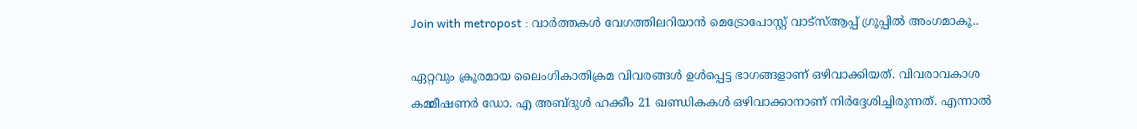Join with metropost : വാർത്തകൾ വേഗത്തിലറിയാൻ മെട്രോപോസ്റ്റ് വാട്സ്ആപ്പ് ഗ്രൂപ്പില്‍ അംഗമാകൂ..

ഏറ്റവും ക്രൂരമായ ലൈംഗികാതിക്രമ വിവരങ്ങള്‍ ഉള്‍പ്പെട്ട ഭാഗങ്ങളാണ് ഒഴിവാക്കിയത്. വിവരാവകാശ കമ്മീഷണര്‍ ഡോ. എ അബ്ദുള്‍ ഹക്കീം 21 ഖണ്ഡികകള്‍ ഒഴിവാക്കാനാണ് നിര്‍ദ്ദേശിച്ചിരുന്നത്. എന്നാല്‍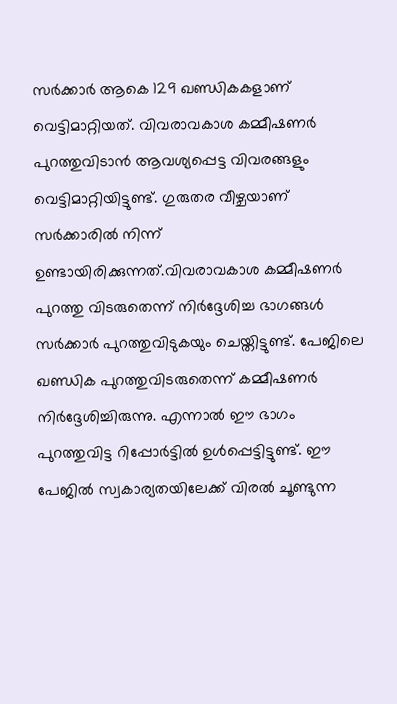സര്‍ക്കാര്‍ ആകെ 129 ഖണ്ഡികകളാണ് വെട്ടിമാറ്റിയത്. വിവരാവകാശ കമ്മീഷണര്‍ പുറത്തുവിടാന്‍ ആവശ്യപ്പെട്ട വിവരങ്ങളും വെട്ടിമാറ്റിയിട്ടുണ്ട്. ഗുരുതര വീഴ്ചയാണ് സര്‍ക്കാരില്‍ നിന്ന് ഉണ്ടായിരിക്കുന്നത്.വിവരാവകാശ കമ്മീഷണര്‍ പുറത്തു വിടരുതെന്ന് നിര്‍ദ്ദേശിച്ച ഭാഗങ്ങള്‍ സര്‍ക്കാര്‍ പുറത്തുവിടുകയും ചെയ്തിട്ടുണ്ട്. പേജിലെ ഖണ്ഡിക പുറത്തുവിടരുതെന്ന് കമ്മീഷണര്‍ നിര്‍ദ്ദേശിച്ചിരുന്നു. എന്നാല്‍ ഈ ഭാഗം പുറത്തുവിട്ട റിപ്പോര്‍ട്ടില്‍ ഉള്‍പ്പെട്ടിട്ടുണ്ട്. ഈ പേജില്‍ സ്വകാര്യതയിലേക്ക് വിരല്‍ ചൂണ്ടുന്ന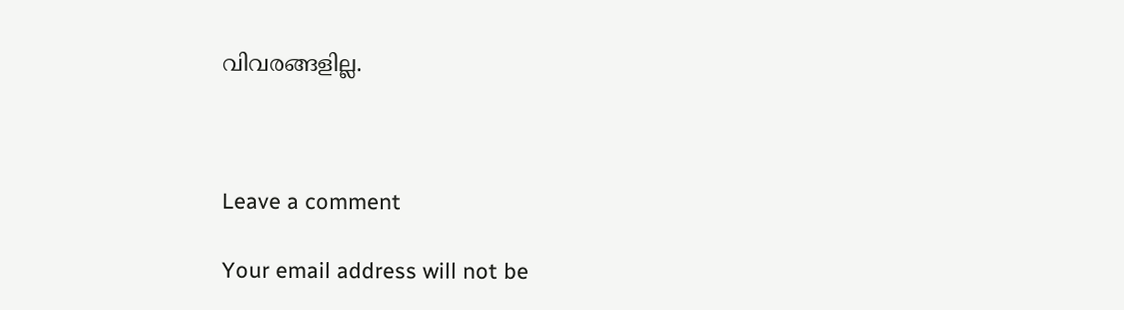വിവരങ്ങളില്ല.



Leave a comment

Your email address will not be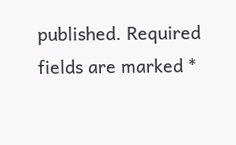published. Required fields are marked *